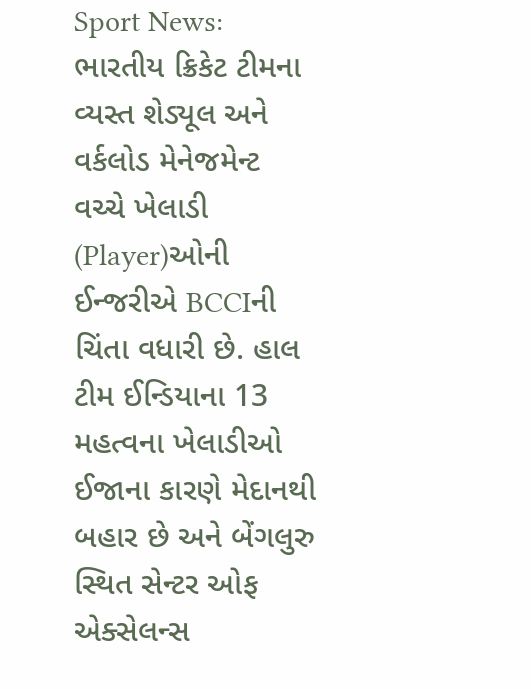Sport News: ભારતીય ક્રિકેટ ટીમના વ્યસ્ત શેડ્યૂલ અને વર્કલોડ મેનેજમેન્ટ વચ્ચે ખેલાડી (Player)ઓની ઈન્જરીએ BCCIની ચિંતા વધારી છે. હાલ ટીમ ઈન્ડિયાના 13 મહત્વના ખેલાડીઓ ઈજાના કારણે મેદાનથી બહાર છે અને બેંગલુરુ સ્થિત સેન્ટર ઓફ એક્સેલન્સ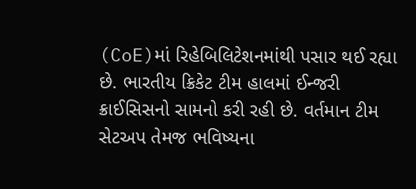(CoE)માં રિહેબિલિટેશનમાંથી પસાર થઈ રહ્યા છે. ભારતીય ક્રિકેટ ટીમ હાલમાં ઈન્જરી ક્રાઈસિસનો સામનો કરી રહી છે. વર્તમાન ટીમ સેટઅપ તેમજ ભવિષ્યના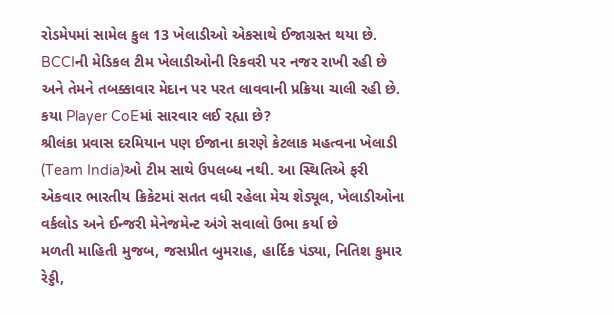રોડમેપમાં સામેલ કુલ 13 ખેલાડીઓ એકસાથે ઈજાગ્રસ્ત થયા છે. BCCIની મેડિકલ ટીમ ખેલાડીઓની રિકવરી પર નજર રાખી રહી છે અને તેમને તબક્કાવાર મેદાન પર પરત લાવવાની પ્રક્રિયા ચાલી રહી છે.
કયા Player CoEમાં સારવાર લઈ રહ્યા છે?
શ્રીલંકા પ્રવાસ દરમિયાન પણ ઈજાના કારણે કેટલાક મહત્વના ખેલાડી (Team India)ઓ ટીમ સાથે ઉપલબ્ધ નથી. આ સ્થિતિએ ફરી એકવાર ભારતીય ક્રિકેટમાં સતત વધી રહેલા મેચ શેડ્યૂલ, ખેલાડીઓના વર્કલોડ અને ઈન્જરી મેનેજમેન્ટ અંગે સવાલો ઉભા કર્યા છે
મળતી માહિતી મુજબ, જસપ્રીત બુમરાહ, હાર્દિક પંડ્યા, નિતિશ કુમાર રેડ્ડી,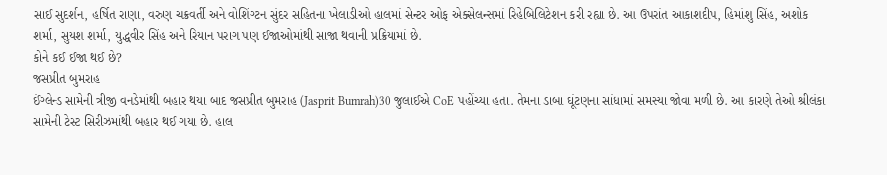સાઈ સુદર્શન, હર્ષિત રાણા, વરુણ ચક્રવર્તી અને વોશિંગ્ટન સુંદર સહિતના ખેલાડીઓ હાલમાં સેન્ટર ઓફ એક્સેલન્સમાં રિહેબિલિટેશન કરી રહ્યા છે. આ ઉપરાંત આકાશદીપ, હિમાંશુ સિંહ, અશોક શર્મા, સુયશ શર્મા, યુદ્ધવીર સિંહ અને રિયાન પરાગ પણ ઈજાઓમાંથી સાજા થવાની પ્રક્રિયામાં છે.
કોને કઈ ઈજા થઈ છે?
જસપ્રીત બુમરાહ
ઈંગ્લેન્ડ સામેની ત્રીજી વનડેમાંથી બહાર થયા બાદ જસપ્રીત બુમરાહ (Jasprit Bumrah)30 જુલાઈએ CoE પહોંચ્યા હતા. તેમના ડાબા ઘૂંટણના સાંધામાં સમસ્યા જોવા મળી છે. આ કારણે તેઓ શ્રીલંકા સામેની ટેસ્ટ સિરીઝમાંથી બહાર થઈ ગયા છે. હાલ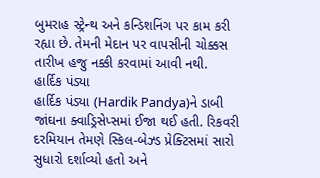બુમરાહ સ્ટ્રેન્થ અને કન્ડિશનિંગ પર કામ કરી રહ્યા છે. તેમની મેદાન પર વાપસીની ચોક્કસ તારીખ હજુ નક્કી કરવામાં આવી નથી.
હાર્દિક પંડ્યા
હાર્દિક પંડ્યા (Hardik Pandya)ને ડાબી જાંઘના ક્વાડ્રિસેપ્સમાં ઈજા થઈ હતી. રિકવરી દરમિયાન તેમણે સ્કિલ-બેઝ્ડ પ્રેક્ટિસમાં સારો સુધારો દર્શાવ્યો હતો અને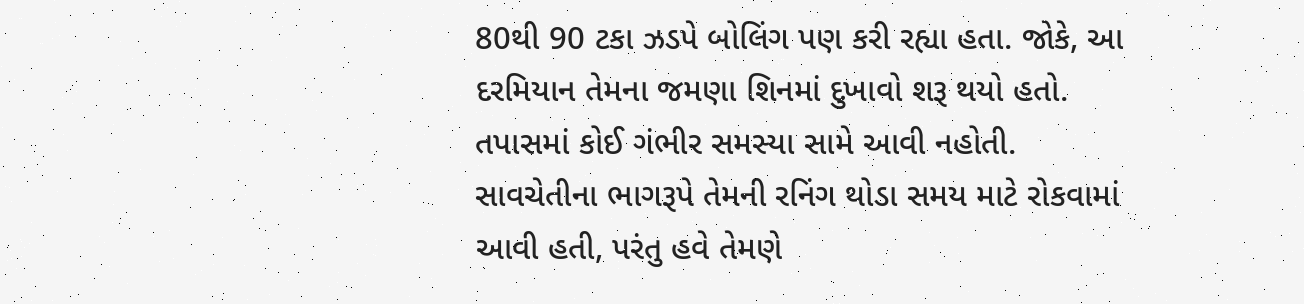80થી 90 ટકા ઝડપે બોલિંગ પણ કરી રહ્યા હતા. જોકે, આ દરમિયાન તેમના જમણા શિનમાં દુખાવો શરૂ થયો હતો. તપાસમાં કોઈ ગંભીર સમસ્યા સામે આવી નહોતી. સાવચેતીના ભાગરૂપે તેમની રનિંગ થોડા સમય માટે રોકવામાં આવી હતી, પરંતુ હવે તેમણે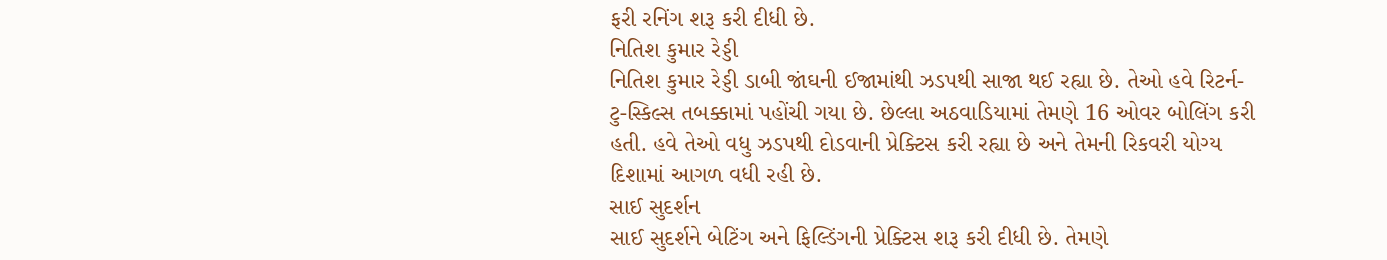ફરી રનિંગ શરૂ કરી દીધી છે.
નિતિશ કુમાર રેડ્ડી
નિતિશ કુમાર રેડ્ડી ડાબી જાંઘની ઈજામાંથી ઝડપથી સાજા થઈ રહ્યા છે. તેઓ હવે રિટર્ન-ટુ-સ્કિલ્સ તબક્કામાં પહોંચી ગયા છે. છેલ્લા અઠવાડિયામાં તેમણે 16 ઓવર બોલિંગ કરી હતી. હવે તેઓ વધુ ઝડપથી દોડવાની પ્રેક્ટિસ કરી રહ્યા છે અને તેમની રિકવરી યોગ્ય દિશામાં આગળ વધી રહી છે.
સાઈ સુદર્શન
સાઈ સુદર્શને બેટિંગ અને ફિલ્ડિંગની પ્રેક્ટિસ શરૂ કરી દીધી છે. તેમણે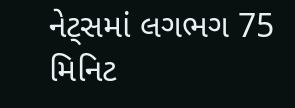નેટ્સમાં લગભગ 75 મિનિટ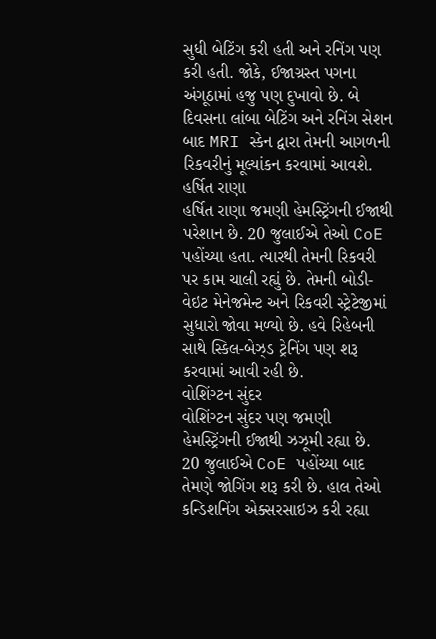સુધી બેટિંગ કરી હતી અને રનિંગ પણ કરી હતી. જોકે, ઈજાગ્રસ્ત પગના અંગૂઠામાં હજુ પણ દુખાવો છે. બે દિવસના લાંબા બેટિંગ અને રનિંગ સેશન બાદ MRI સ્કેન દ્વારા તેમની આગળની રિકવરીનું મૂલ્યાંકન કરવામાં આવશે.
હર્ષિત રાણા
હર્ષિત રાણા જમણી હેમસ્ટ્રિંગની ઈજાથી પરેશાન છે. 20 જુલાઈએ તેઓ CoE પહોંચ્યા હતા. ત્યારથી તેમની રિકવરી પર કામ ચાલી રહ્યું છે. તેમની બોડી-વેઇટ મેનેજમેન્ટ અને રિકવરી સ્ટ્રેટેજીમાં સુધારો જોવા મળ્યો છે. હવે રિહેબની સાથે સ્કિલ-બેઝ્ડ ટ્રેનિંગ પણ શરૂ કરવામાં આવી રહી છે.
વોશિંગ્ટન સુંદર
વોશિંગ્ટન સુંદર પણ જમણી હેમસ્ટ્રિંગની ઈજાથી ઝઝૂમી રહ્યા છે. 20 જુલાઈએ CoE પહોંચ્યા બાદ તેમણે જોગિંગ શરૂ કરી છે. હાલ તેઓ કન્ડિશનિંગ એક્સરસાઇઝ કરી રહ્યા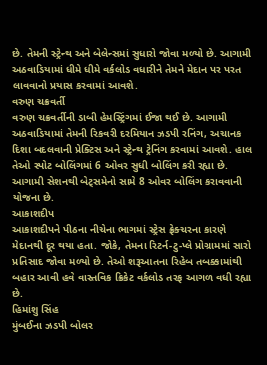છે. તેમની સ્ટ્રેન્થ અને બેલેન્સમાં સુધારો જોવા મળ્યો છે. આગામી અઠવાડિયામાં ધીમે ધીમે વર્કલોડ વધારીને તેમને મેદાન પર પરત લાવવાનો પ્રયાસ કરવામાં આવશે.
વરુણ ચક્રવર્તી
વરુણ ચક્રવર્તીની ડાબી હેમસ્ટ્રિંગમાં ઈજા થઈ છે. આગામી અઠવાડિયામાં તેમની રિકવરી દરમિયાન ઝડપી રનિંગ, અચાનક દિશા બદલવાની પ્રેક્ટિસ અને સ્ટ્રેન્થ ટ્રેનિંગ કરવામાં આવશે. હાલ તેઓ સ્પોટ બોલિંગમાં 6 ઓવર સુધી બોલિંગ કરી રહ્યા છે. આગામી સેશનથી બેટ્સમેનો સામે 8 ઓવર બોલિંગ કરાવવાની યોજના છે.
આકાશદીપ
આકાશદીપને પીઠના નીચેના ભાગમાં સ્ટ્રેસ ફ્રેક્ચરના કારણે મેદાનથી દૂર થયા હતા. જોકે, તેમના રિટર્ન-ટુ-પ્લે પ્રોગ્રામમાં સારો પ્રતિસાદ જોવા મળ્યો છે. તેઓ શરૂઆતના રિહેબ તબક્કામાંથી બહાર આવી હવે વાસ્તવિક ક્રિકેટ વર્કલોડ તરફ આગળ વધી રહ્યા છે.
હિમાંશુ સિંહ
મુંબઈના ઝડપી બોલર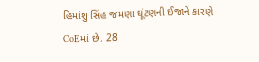હિમાંશુ સિંહ જમણા ઘૂંટણની ઈજાને કારણે CoEમાં છે. 28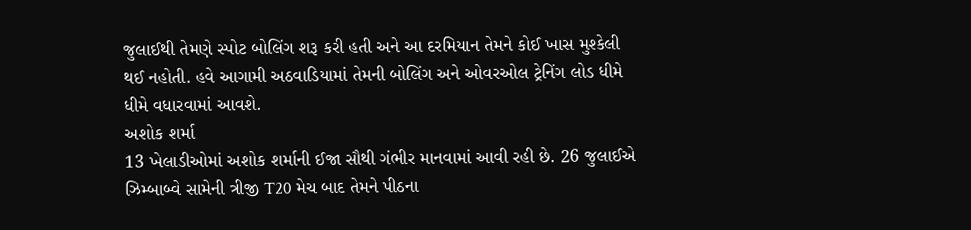જુલાઈથી તેમણે સ્પોટ બોલિંગ શરૂ કરી હતી અને આ દરમિયાન તેમને કોઈ ખાસ મુશ્કેલી થઈ નહોતી. હવે આગામી અઠવાડિયામાં તેમની બોલિંગ અને ઓવરઓલ ટ્રેનિંગ લોડ ધીમે ધીમે વધારવામાં આવશે.
અશોક શર્મા
13 ખેલાડીઓમાં અશોક શર્માની ઈજા સૌથી ગંભીર માનવામાં આવી રહી છે. 26 જુલાઈએ ઝિમ્બાબ્વે સામેની ત્રીજી T20 મેચ બાદ તેમને પીઠના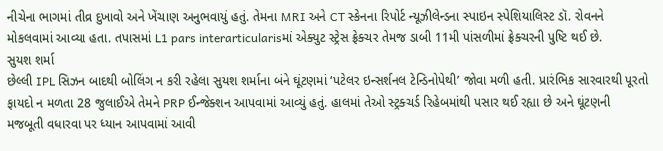નીચેના ભાગમાં તીવ્ર દુખાવો અને ખેંચાણ અનુભવાયું હતું. તેમના MRI અને CT સ્કેનના રિપોર્ટ ન્યૂઝીલેન્ડના સ્પાઇન સ્પેશિયાલિસ્ટ ડૉ. રોવનને મોકલવામાં આવ્યા હતા. તપાસમાં L1 pars interarticularisમાં એક્યુટ સ્ટ્રેસ ફ્રેક્ચર તેમજ ડાબી 11મી પાંસળીમાં ફ્રેક્ચરની પુષ્ટિ થઈ છે.
સુયશ શર્મા
છેલ્લી IPL સિઝન બાદથી બોલિંગ ન કરી રહેલા સુયશ શર્માના બંને ઘૂંટણમાં ‘પટેલર ઇન્સર્શનલ ટેન્ડિનોપેથી’ જોવા મળી હતી. પ્રારંભિક સારવારથી પૂરતો ફાયદો ન મળતા 28 જુલાઈએ તેમને PRP ઈન્જેક્શન આપવામાં આવ્યું હતું. હાલમાં તેઓ સ્ટ્રક્ચર્ડ રિહેબમાંથી પસાર થઈ રહ્યા છે અને ઘૂંટણની મજબૂતી વધારવા પર ધ્યાન આપવામાં આવી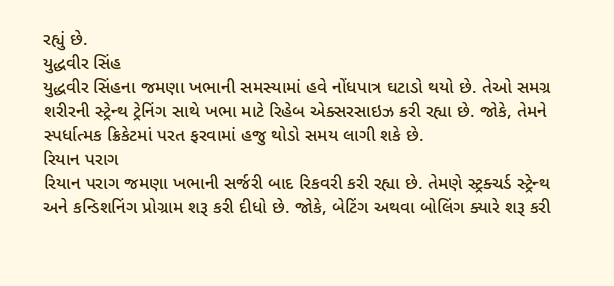રહ્યું છે.
યુદ્ધવીર સિંહ
યુદ્ધવીર સિંહના જમણા ખભાની સમસ્યામાં હવે નોંધપાત્ર ઘટાડો થયો છે. તેઓ સમગ્ર શરીરની સ્ટ્રેન્થ ટ્રેનિંગ સાથે ખભા માટે રિહેબ એક્સરસાઇઝ કરી રહ્યા છે. જોકે, તેમને સ્પર્ધાત્મક ક્રિકેટમાં પરત ફરવામાં હજુ થોડો સમય લાગી શકે છે.
રિયાન પરાગ
રિયાન પરાગ જમણા ખભાની સર્જરી બાદ રિકવરી કરી રહ્યા છે. તેમણે સ્ટ્રક્ચર્ડ સ્ટ્રેન્થ અને કન્ડિશનિંગ પ્રોગ્રામ શરૂ કરી દીધો છે. જોકે, બેટિંગ અથવા બોલિંગ ક્યારે શરૂ કરી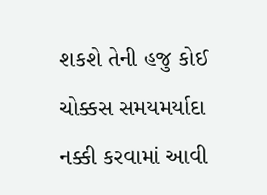શકશે તેની હજુ કોઈ ચોક્કસ સમયમર્યાદા નક્કી કરવામાં આવી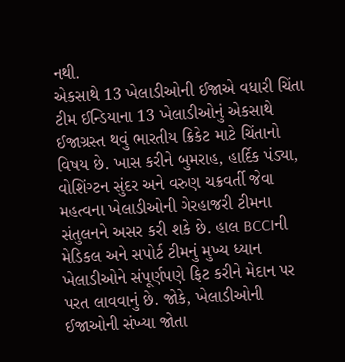નથી.
એકસાથે 13 ખેલાડીઓની ઈજાએ વધારી ચિંતા
ટીમ ઈન્ડિયાના 13 ખેલાડીઓનું એકસાથે ઈજાગ્રસ્ત થવું ભારતીય ક્રિકેટ માટે ચિંતાનો વિષય છે. ખાસ કરીને બુમરાહ, હાર્દિક પંડ્યા, વોશિંગ્ટન સુંદર અને વરુણ ચક્રવર્તી જેવા મહત્વના ખેલાડીઓની ગેરહાજરી ટીમના સંતુલનને અસર કરી શકે છે. હાલ BCCIની મેડિકલ અને સપોર્ટ ટીમનું મુખ્ય ધ્યાન ખેલાડીઓને સંપૂર્ણપણે ફિટ કરીને મેદાન પર પરત લાવવાનું છે. જોકે, ખેલાડીઓની ઈજાઓની સંખ્યા જોતા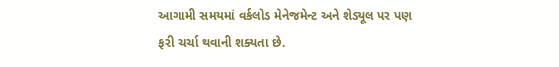આગામી સમયમાં વર્કલોડ મેનેજમેન્ટ અને શેડ્યૂલ પર પણ ફરી ચર્ચા થવાની શક્યતા છે.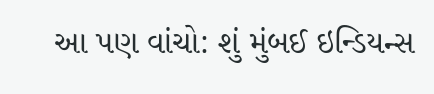આ પણ વાંચો: શું મુંબઈ ઇન્ડિયન્સ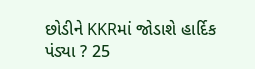છોડીને KKRમાં જોડાશે હાર્દિક પંડ્યા ? 25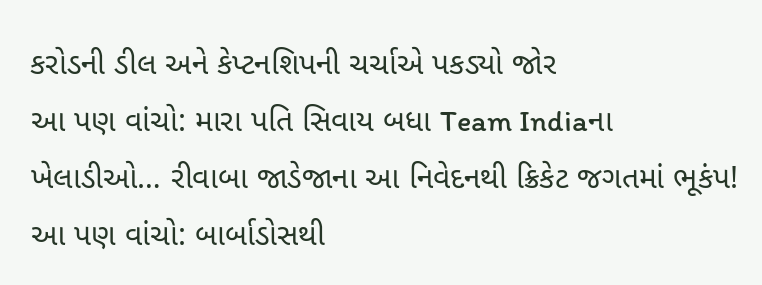કરોડની ડીલ અને કેપ્ટનશિપની ચર્ચાએ પકડ્યો જોર
આ પણ વાંચો: મારા પતિ સિવાય બધા Team Indiaના ખેલાડીઓ… રીવાબા જાડેજાના આ નિવેદનથી ક્રિકેટ જગતમાં ભૂકંપ!
આ પણ વાંચો: બાર્બાડોસથી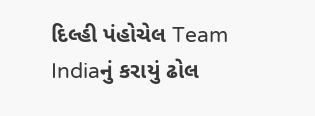દિલ્હી પંહોચેલ Team Indiaનું કરાયું ઢોલ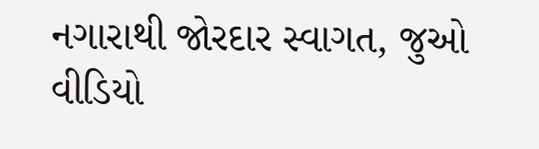નગારાથી જોરદાર સ્વાગત, જુઓ વીડિયો